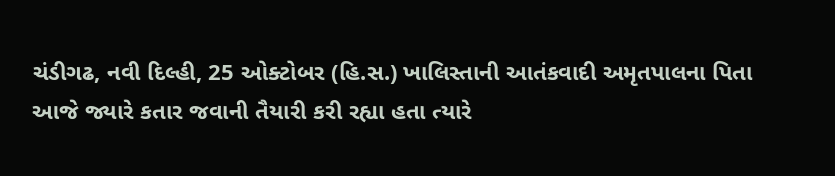ચંડીગઢ, નવી દિલ્હી, 25 ઓક્ટોબર (હિ.સ.) ખાલિસ્તાની આતંકવાદી અમૃતપાલના પિતા આજે જ્યારે કતાર જવાની તૈયારી કરી રહ્યા હતા ત્યારે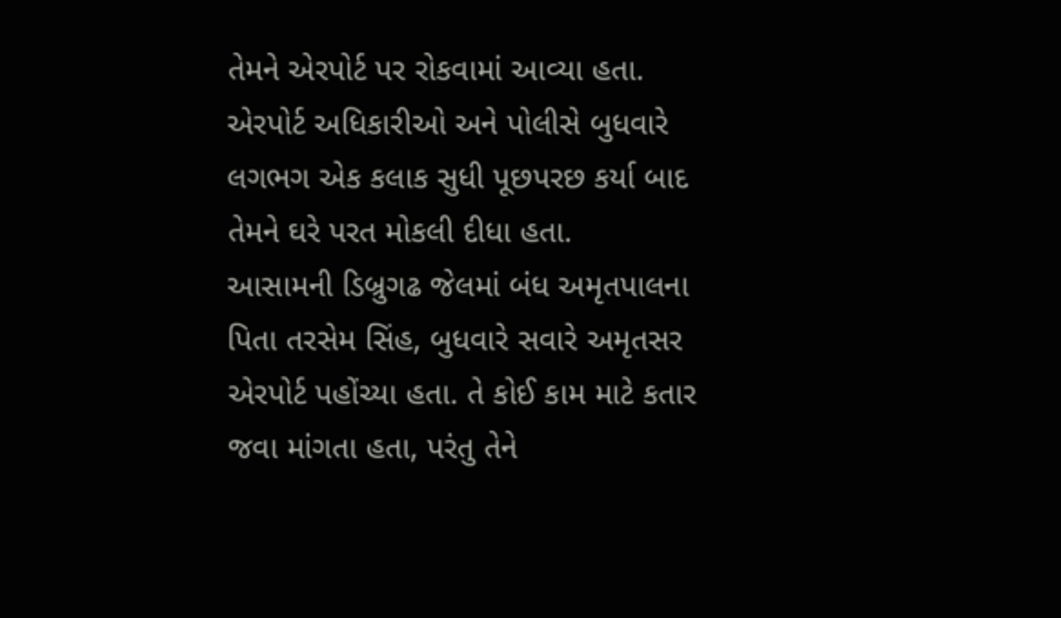તેમને એરપોર્ટ પર રોકવામાં આવ્યા હતા. એરપોર્ટ અધિકારીઓ અને પોલીસે બુધવારે લગભગ એક કલાક સુધી પૂછપરછ કર્યા બાદ તેમને ઘરે પરત મોકલી દીધા હતા.
આસામની ડિબ્રુગઢ જેલમાં બંધ અમૃતપાલના પિતા તરસેમ સિંહ, બુધવારે સવારે અમૃતસર એરપોર્ટ પહોંચ્યા હતા. તે કોઈ કામ માટે કતાર જવા માંગતા હતા, પરંતુ તેને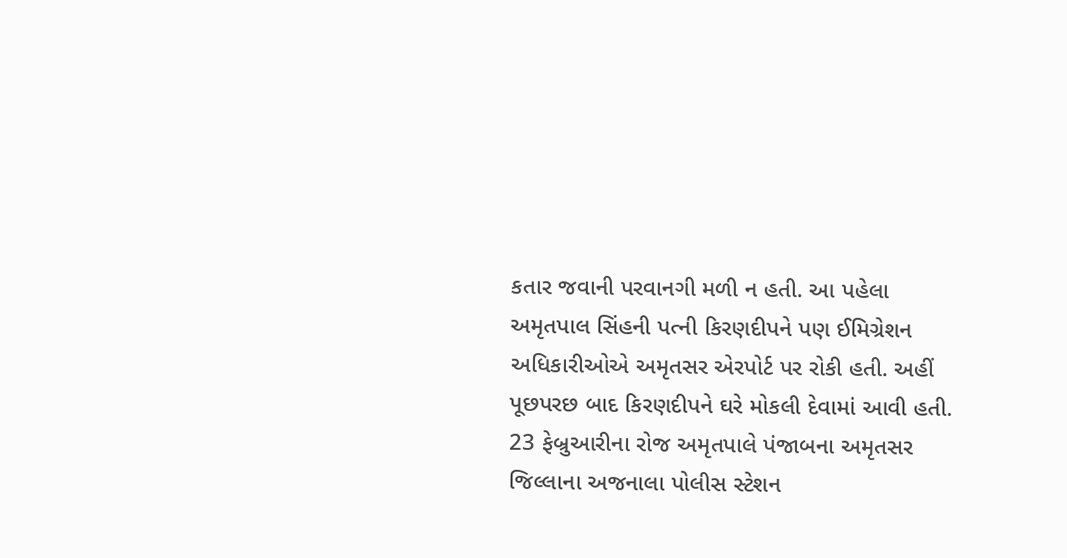કતાર જવાની પરવાનગી મળી ન હતી. આ પહેલા અમૃતપાલ સિંહની પત્ની કિરણદીપને પણ ઈમિગ્રેશન અધિકારીઓએ અમૃતસર એરપોર્ટ પર રોકી હતી. અહીં પૂછપરછ બાદ કિરણદીપને ઘરે મોકલી દેવામાં આવી હતી.
23 ફેબ્રુઆરીના રોજ અમૃતપાલે પંજાબના અમૃતસર જિલ્લાના અજનાલા પોલીસ સ્ટેશન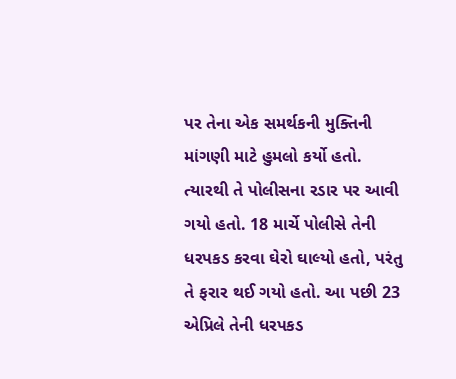પર તેના એક સમર્થકની મુક્તિની માંગણી માટે હુમલો કર્યો હતો. ત્યારથી તે પોલીસના રડાર પર આવી ગયો હતો. 18 માર્ચે પોલીસે તેની ધરપકડ કરવા ઘેરો ઘાલ્યો હતો, પરંતુ તે ફરાર થઈ ગયો હતો. આ પછી 23 એપ્રિલે તેની ધરપકડ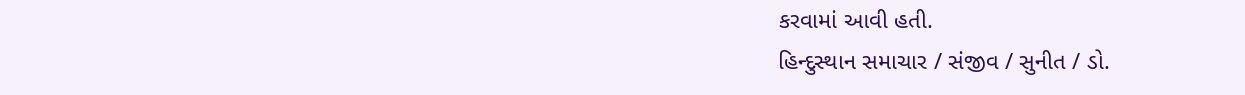કરવામાં આવી હતી.
હિન્દુસ્થાન સમાચાર / સંજીવ / સુનીત / ડો.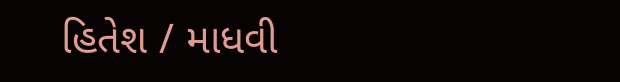હિતેશ / માધવી